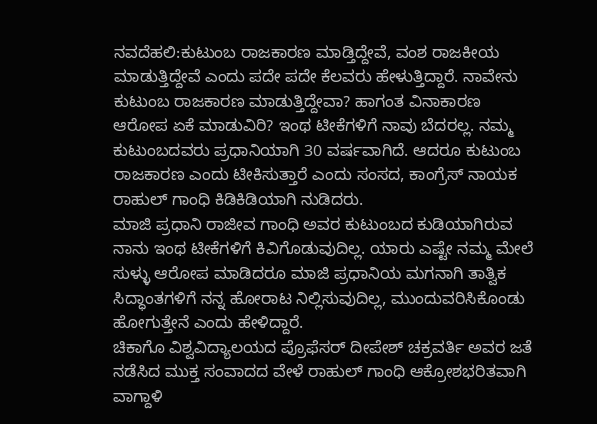ನವದೆಹಲಿ:ಕುಟುಂಬ ರಾಜಕಾರಣ ಮಾಡ್ತಿದ್ದೇವೆ, ವಂಶ ರಾಜಕೀಯ ಮಾಡುತ್ತಿದ್ದೇವೆ ಎಂದು ಪದೇ ಪದೇ ಕೆಲವರು ಹೇಳುತ್ತಿದ್ದಾರೆ. ನಾವೇನು ಕುಟುಂಬ ರಾಜಕಾರಣ ಮಾಡುತ್ತಿದ್ದೇವಾ? ಹಾಗಂತ ವಿನಾಕಾರಣ ಆರೋಪ ಏಕೆ ಮಾಡುವಿರಿ? ಇಂಥ ಟೀಕೆಗಳಿಗೆ ನಾವು ಬೆದರಲ್ಲ. ನಮ್ಮ ಕುಟುಂಬದವರು ಪ್ರಧಾನಿಯಾಗಿ 30 ವರ್ಷವಾಗಿದೆ. ಆದರೂ ಕುಟುಂಬ ರಾಜಕಾರಣ ಎಂದು ಟೀಕಿಸುತ್ತಾರೆ ಎಂದು ಸಂಸದ, ಕಾಂಗ್ರೆಸ್‌ ನಾಯಕ ರಾಹುಲ್‌ ಗಾಂಧಿ ಕಿಡಿಕಿಡಿಯಾಗಿ ನುಡಿದರು.
ಮಾಜಿ ಪ್ರಧಾನಿ ರಾಜೀವ ಗಾಂಧಿ ಅವರ ಕುಟುಂಬದ ಕುಡಿಯಾಗಿರುವ ನಾನು ಇಂಥ ಟೀಕೆಗಳಿಗೆ ಕಿವಿಗೊಡುವುದಿಲ್ಲ. ಯಾರು ಎಷ್ಟೇ ನಮ್ಮ ಮೇಲೆ ಸುಳ್ಳು ಆರೋಪ ಮಾಡಿದರೂ ಮಾಜಿ ಪ್ರಧಾನಿಯ ಮಗನಾಗಿ ತಾತ್ವಿಕ ಸಿದ್ಧಾಂತಗಳಿಗೆ ನನ್ನ ಹೋರಾಟ ನಿಲ್ಲಿಸುವುದಿಲ್ಲ, ಮುಂದುವರಿಸಿಕೊಂಡು ಹೋಗುತ್ತೇನೆ ಎಂದು ಹೇಳಿದ್ದಾರೆ.
ಚಿಕಾಗೊ ವಿಶ್ವವಿದ್ಯಾಲಯದ ಪ್ರೊಫೆಸರ್ ದೀಪೇಶ್ ಚಕ್ರವರ್ತಿ ಅವರ ಜತೆ ನಡೆಸಿದ ಮುಕ್ತ ಸಂವಾದದ ವೇಳೆ ರಾಹುಲ್‌ ಗಾಂಧಿ ಆಕ್ರೋಶಭರಿತವಾಗಿ ವಾಗ್ದಾಳಿ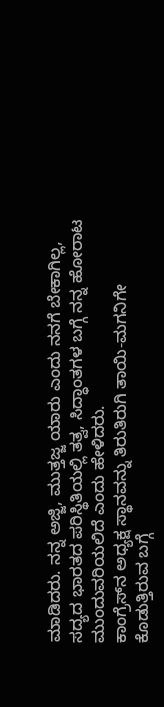ಮಾಡಿದರು. ನನ್ನ ಅಜ್ಜಿ, ಮುತ್ತಜ್ಜ ಯಾರು ಎಂದು ನನಗೆ ಬೇಕಾಗಿಲ್ಲ, ಸದ್ಯದ ಭಾರತದ ಪರಿಸ್ಥಿತಿಯಲ್ಲಿ ತತ್ವ, ಸಿದ್ಧಾಂತಗಳ ಬಗ್ಗೆ ನನ್ನ ಹೋರಾಟ ಮುಂದುವರಿಯಲಿದೆ ಎಂದು ಹೇಳಿದರು.
ಕಾಂಗ್ರೆಸ್‌ನ ಅಧ್ಯಕ್ಷ ಸ್ಥಾನವನ್ನು ತಿರುತಿರುಗಿ ತಾಯಿ-ಮಗನಿಗೇ ಕೊಡುತ್ತಿರುವ ಬಗ್ಗೆ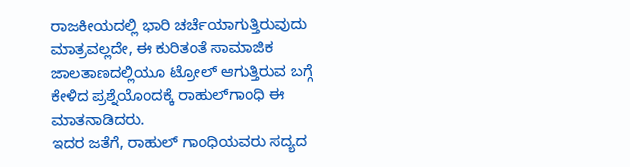ರಾಜಕೀಯದಲ್ಲಿ ಭಾರಿ ಚರ್ಚೆಯಾಗುತ್ತಿರುವುದು ಮಾತ್ರವಲ್ಲದೇ, ಈ ಕುರಿತಂತೆ ಸಾಮಾಜಿಕ ಜಾಲತಾಣದಲ್ಲಿಯೂ ಟ್ರೋಲ್‌ ಆಗುತ್ತಿರುವ ಬಗ್ಗೆ ಕೇಳಿದ ಪ್ರಶ್ನೆಯೊಂದಕ್ಕೆ ರಾಹುಲ್‌ಗಾಂಧಿ ಈ ಮಾತನಾಡಿದರು.
ಇದರ ಜತೆಗೆ, ರಾಹುಲ್‌ ಗಾಂಧಿಯವರು ಸದ್ಯದ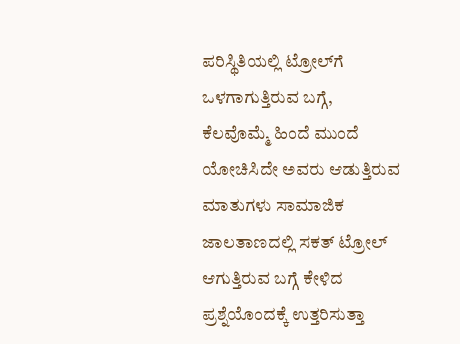ಪರಿಸ್ಥಿತಿಯಲ್ಲಿ ಟ್ರೋಲ್‌ಗೆ ಒಳಗಾಗುತ್ತಿರುವ ಬಗ್ಗೆ, ಕೆಲವೊಮ್ಮೆ ಹಿಂದೆ ಮುಂದೆ ಯೋಚಿಸಿದೇ ಅವರು ಆಡುತ್ತಿರುವ ಮಾತುಗಳು ಸಾಮಾಜಿಕ ಜಾಲತಾಣದಲ್ಲಿ ಸಕತ್‌ ಟ್ರೋಲ್‌ ಆಗುತ್ತಿರುವ ಬಗ್ಗೆ ಕೇಳಿದ ಪ್ರಶ್ನೆಯೊಂದಕ್ಕೆ ಉತ್ತರಿಸುತ್ತಾ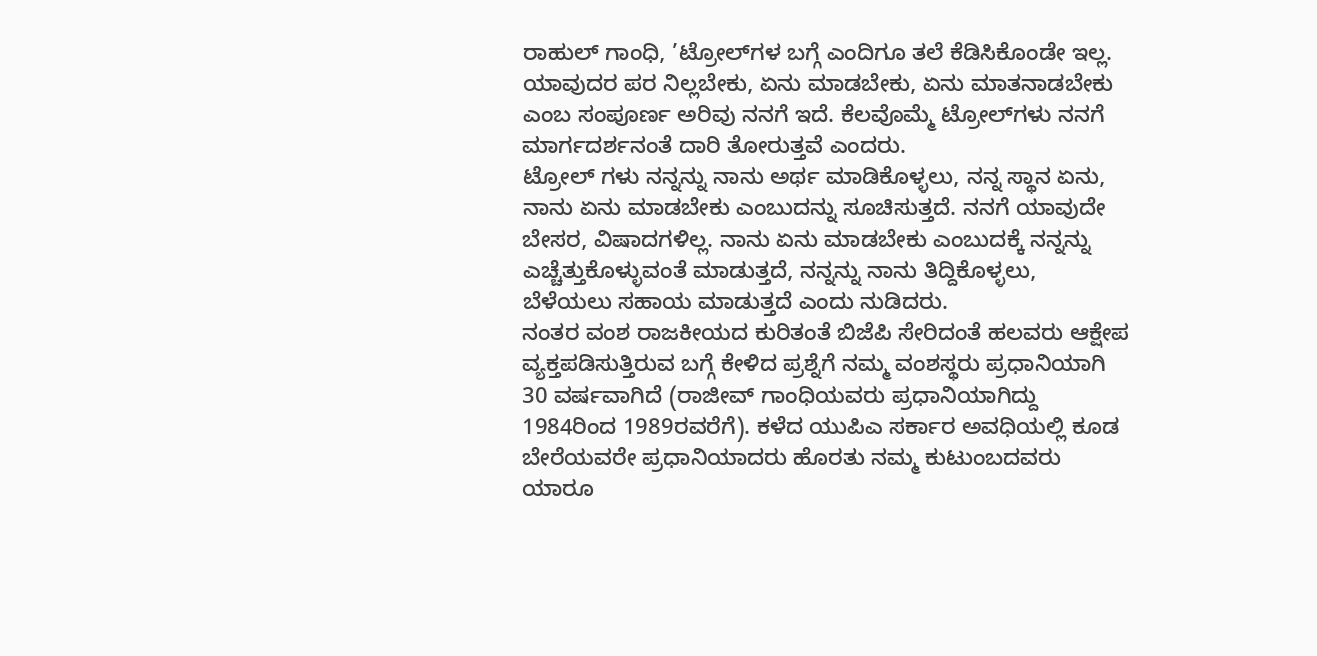ರಾಹುಲ್‌ ಗಾಂಧಿ, ’ಟ್ರೋಲ್‌ಗಳ ಬಗ್ಗೆ ಎಂದಿಗೂ ತಲೆ ಕೆಡಿಸಿಕೊಂಡೇ ಇಲ್ಲ. ಯಾವುದರ ಪರ ನಿಲ್ಲಬೇಕು, ಏನು ಮಾಡಬೇಕು, ಏನು ಮಾತನಾಡಬೇಕು ಎಂಬ ಸಂಪೂರ್ಣ ಅರಿವು ನನಗೆ ಇದೆ. ಕೆಲವೊಮ್ಮೆ ಟ್ರೋಲ್‌ಗಳು ನನಗೆ ಮಾರ್ಗದರ್ಶನಂತೆ ದಾರಿ ತೋರುತ್ತವೆ ಎಂದರು.
ಟ್ರೋಲ್ ಗಳು ನನ್ನನ್ನು ನಾನು ಅರ್ಥ ಮಾಡಿಕೊಳ್ಳಲು, ನನ್ನ ಸ್ಥಾನ ಏನು, ನಾನು ಏನು ಮಾಡಬೇಕು ಎಂಬುದನ್ನು ಸೂಚಿಸುತ್ತದೆ. ನನಗೆ ಯಾವುದೇ ಬೇಸರ, ವಿಷಾದಗಳಿಲ್ಲ. ನಾನು ಏನು ಮಾಡಬೇಕು ಎಂಬುದಕ್ಕೆ ನನ್ನನ್ನು ಎಚ್ಚೆತ್ತುಕೊಳ್ಳುವಂತೆ ಮಾಡುತ್ತದೆ, ನನ್ನನ್ನು ನಾನು ತಿದ್ದಿಕೊಳ್ಳಲು, ಬೆಳೆಯಲು ಸಹಾಯ ಮಾಡುತ್ತದೆ ಎಂದು ನುಡಿದರು.
ನಂತರ ವಂಶ ರಾಜಕೀಯದ ಕುರಿತಂತೆ ಬಿಜೆಪಿ ಸೇರಿದಂತೆ ಹಲವರು ಆಕ್ಷೇಪ ವ್ಯಕ್ತಪಡಿಸುತ್ತಿರುವ ಬಗ್ಗೆ ಕೇಳಿದ ಪ್ರಶ್ನೆಗೆ ನಮ್ಮ ವಂಶಸ್ಥರು ಪ್ರಧಾನಿಯಾಗಿ 30 ವರ್ಷವಾಗಿದೆ (ರಾಜೀವ್‌ ಗಾಂಧಿಯವರು ಪ್ರಧಾನಿಯಾಗಿದ್ದು 1984ರಿಂದ 1989ರವರೆಗೆ). ಕಳೆದ ಯುಪಿಎ ಸರ್ಕಾರ ಅವಧಿಯಲ್ಲಿ ಕೂಡ ಬೇರೆಯವರೇ ಪ್ರಧಾನಿಯಾದರು ಹೊರತು ನಮ್ಮ ಕುಟುಂಬದವರು ಯಾರೂ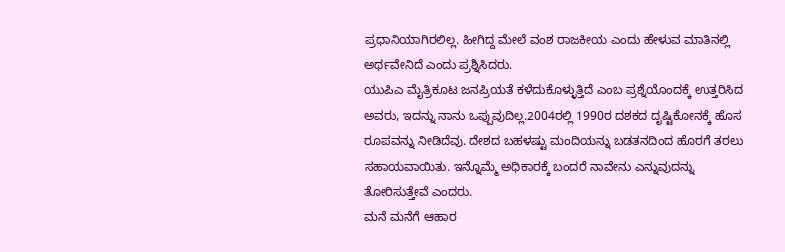ಪ್ರಧಾನಿಯಾಗಿರಲಿಲ್ಲ. ಹೀಗಿದ್ದ ಮೇಲೆ ವಂಶ ರಾಜಕೀಯ ಎಂದು ಹೇಳುವ ಮಾತಿನಲ್ಲಿ ಅರ್ಥವೇನಿದೆ ಎಂದು ಪ್ರಶ್ನಿಸಿದರು.
ಯುಪಿಎ ಮೈತ್ರಿಕೂಟ ಜನಪ್ರಿಯತೆ ಕಳೆದುಕೊಳ್ಳುತ್ತಿದೆ ಎಂಬ ಪ್ರಶ್ನೆಯೊಂದಕ್ಕೆ ಉತ್ತರಿಸಿದ ಅವರು, ಇದನ್ನು ನಾನು ಒಪ್ಪುವುದಿಲ್ಲ.2004ರಲ್ಲಿ 1990ರ ದಶಕದ ದೃಷ್ಟಿಕೋನಕ್ಕೆ ಹೊಸ ರೂಪವನ್ನು ನೀಡಿದೆವು. ದೇಶದ ಬಹಳಷ್ಟು ಮಂದಿಯನ್ನು ಬಡತನದಿಂದ ಹೊರಗೆ ತರಲು ಸಹಾಯವಾಯಿತು. ಇನ್ನೊಮ್ಮೆ ಅಧಿಕಾರಕ್ಕೆ ಬಂದರೆ ನಾವೇನು ಎನ್ನುವುದನ್ನು ತೋರಿಸುತ್ತೇವೆ ಎಂದರು.
ಮನೆ ಮನೆಗೆ ಆಹಾರ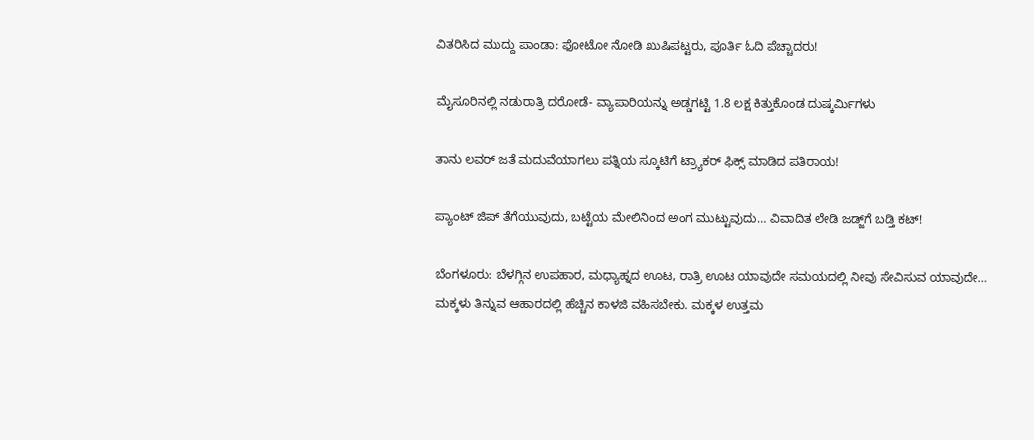ವಿತರಿಸಿದ ಮುದ್ದು‌ ಪಾಂಡಾ: ಫೋಟೋ ನೋಡಿ ಖುಷಿಪಟ್ಟರು, ಪೂರ್ತಿ ಓದಿ ಪೆಚ್ಚಾದರು!

ಮೈಸೂರಿನಲ್ಲಿ ನಡುರಾತ್ರಿ ದರೋಡೆ- ವ್ಯಾಪಾರಿಯನ್ನು ಅಡ್ಡಗಟ್ಟಿ 1.8 ಲಕ್ಷ ಕಿತ್ತುಕೊಂಡ ದುಷ್ಕರ್ಮಿಗಳು

ತಾನು ಲವರ್‌ ಜತೆ ಮದುವೆಯಾಗಲು ಪತ್ನಿಯ ಸ್ಕೂಟಿಗೆ ಟ್ರ್ಯಾಕರ್‌ ಫಿಕ್ಸ್‌ ಮಾಡಿದ ಪತಿರಾಯ!

ಪ್ಯಾಂಟ್‌ ಜಿಪ್‌ ತೆಗೆಯುವುದು, ಬಟ್ಟೆಯ ಮೇಲಿನಿಂದ ಅಂಗ ಮುಟ್ಟುವುದು… ವಿವಾದಿತ ಲೇಡಿ ಜಡ್ಜ್‌ಗೆ ಬಡ್ತಿ ಕಟ್‌!

ಬೆಂಗಳೂರು: ಬೆಳಗ್ಗಿನ ಉಪಹಾರ, ಮಧ್ಯಾಹ್ನದ ಊಟ, ರಾತ್ರಿ ಊಟ ಯಾವುದೇ ಸಮಯದಲ್ಲಿ ನೀವು ಸೇವಿಸುವ ಯಾವುದೇ…
ಮಕ್ಕಳು ತಿನ್ನುವ ಆಹಾರದಲ್ಲಿ ಹೆಚ್ಚಿನ ಕಾಳಜಿ ವಹಿಸಬೇಕು. ಮಕ್ಕಳ ಉತ್ತಮ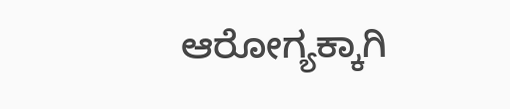ಆರೋಗ್ಯಕ್ಕಾಗಿ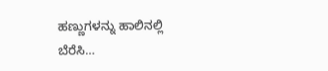ಹಣ್ಣುಗಳನ್ನು ಹಾಲಿನಲ್ಲಿ ಬೆರೆಸಿ…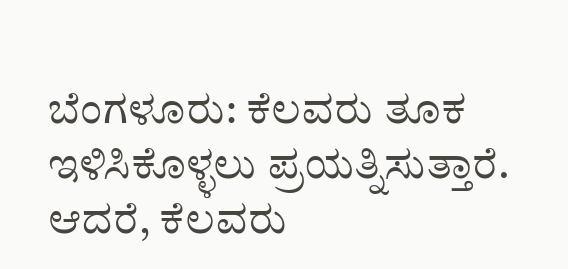ಬೆಂಗಳೂರು: ಕೆಲವರು ತೂಕ ಇಳಿಸಿಕೊಳ್ಳಲು ಪ್ರಯತ್ನಿಸುತ್ತಾರೆ. ಆದರೆ, ಕೆಲವರು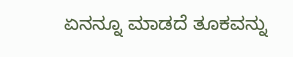ಏನನ್ನೂ ಮಾಡದೆ ತೂಕವನ್ನು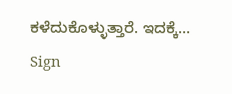ಕಳೆದುಕೊಳ್ಳುತ್ತಾರೆ. ಇದಕ್ಕೆ…
Sign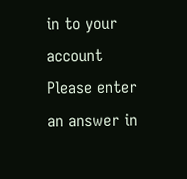in to your account
Please enter an answer in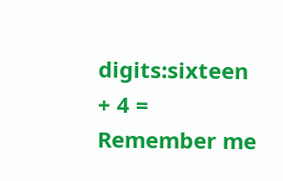digits:sixteen + 4 =
Remember me